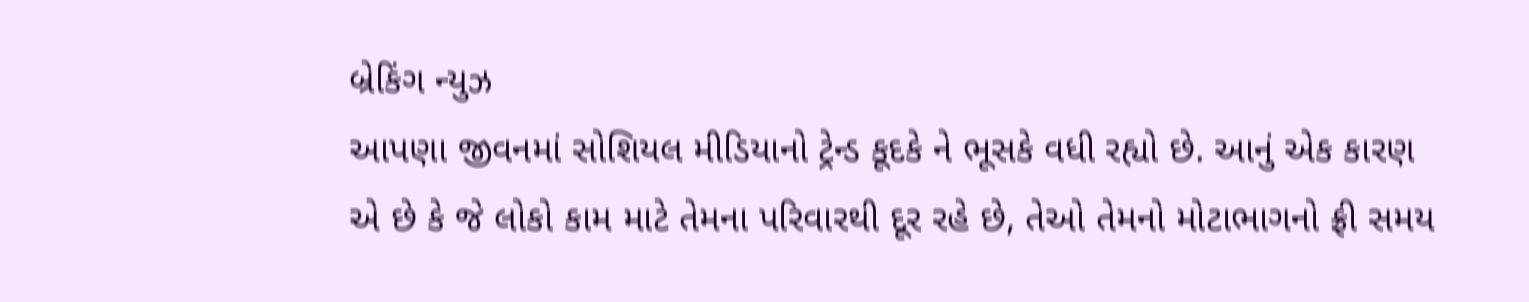બ્રેકિંગ ન્યુઝ
આપણા જીવનમાં સોશિયલ મીડિયાનો ટ્રેન્ડ કૂદકે ને ભૂસકે વધી રહ્યો છે. આનું એક કારણ એ છે કે જે લોકો કામ માટે તેમના પરિવારથી દૂર રહે છે, તેઓ તેમનો મોટાભાગનો ફ્રી સમય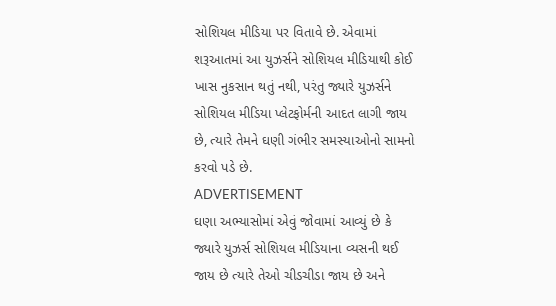સોશિયલ મીડિયા પર વિતાવે છે. એવામાં શરૂઆતમાં આ યુઝર્સને સોશિયલ મીડિયાથી કોઈ ખાસ નુકસાન થતું નથી, પરંતુ જ્યારે યુઝર્સને સોશિયલ મીડિયા પ્લેટફોર્મની આદત લાગી જાય છે, ત્યારે તેમને ઘણી ગંભીર સમસ્યાઓનો સામનો કરવો પડે છે.
ADVERTISEMENT
ઘણા અભ્યાસોમાં એવું જોવામાં આવ્યું છે કે જ્યારે યુઝર્સ સોશિયલ મીડિયાના વ્યસની થઈ જાય છે ત્યારે તેઓ ચીડચીડા જાય છે અને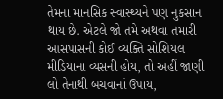તેમના માનસિક સ્વાસ્થ્યને પણ નુકસાન થાય છે. એટલે જો તમે અથવા તમારી આસપાસની કોઈ વ્યક્તિ સોશિયલ મીડિયાના વ્યસની હોય, તો અહીં જાણી લો તેનાથી બચવાનાં ઉપાય,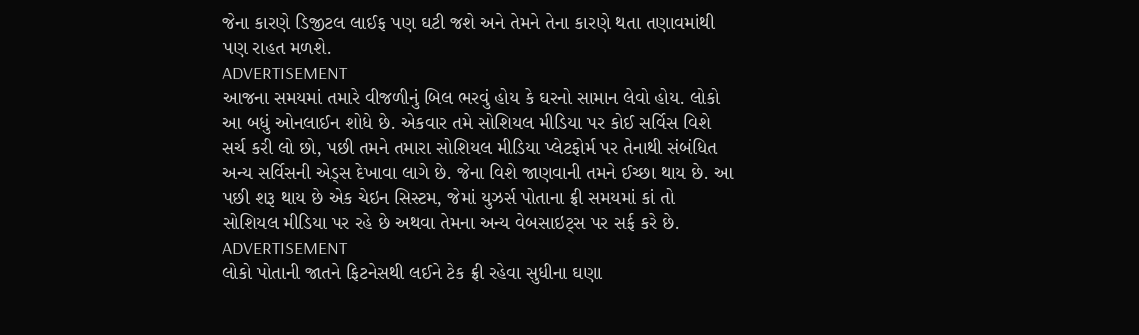જેના કારણે ડિજીટલ લાઈફ પણ ઘટી જશે અને તેમને તેના કારણે થતા તણાવમાંથી પણ રાહત મળશે.
ADVERTISEMENT
આજના સમયમાં તમારે વીજળીનું બિલ ભરવું હોય કે ઘરનો સામાન લેવો હોય. લોકો આ બધું ઓનલાઈન શોધે છે. એકવાર તમે સોશિયલ મીડિયા પર કોઈ સર્વિસ વિશે સર્ચ કરી લો છો, પછી તમને તમારા સોશિયલ મીડિયા પ્લેટફોર્મ પર તેનાથી સંબંધિત અન્ય સર્વિસની એડ્સ દેખાવા લાગે છે. જેના વિશે જાણવાની તમને ઈચ્છા થાય છે. આ પછી શરૂ થાય છે એક ચેઇન સિસ્ટમ, જેમાં યુઝર્સ પોતાના ફ્રી સમયમાં કાં તો સોશિયલ મીડિયા પર રહે છે અથવા તેમના અન્ય વેબસાઇટ્સ પર સર્ફ કરે છે.
ADVERTISEMENT
લોકો પોતાની જાતને ફિટનેસથી લઈને ટેક ફ્રી રહેવા સુધીના ઘણા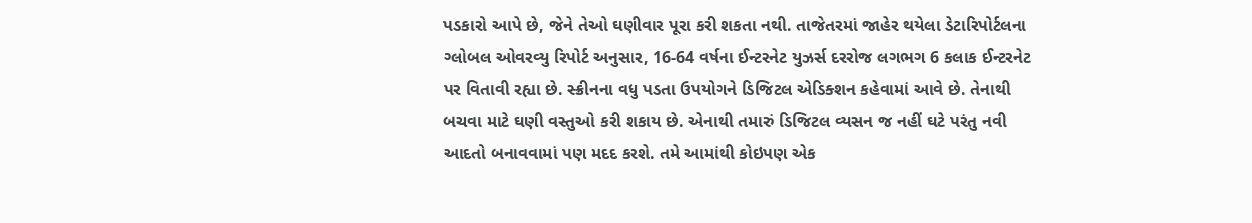પડકારો આપે છે, જેને તેઓ ઘણીવાર પૂરા કરી શકતા નથી. તાજેતરમાં જાહેર થયેલા ડેટારિપોર્ટલના ગ્લોબલ ઓવરવ્યુ રિપોર્ટ અનુસાર, 16-64 વર્ષના ઈન્ટરનેટ યુઝર્સ દરરોજ લગભગ 6 કલાક ઈન્ટરનેટ પર વિતાવી રહ્યા છે. સ્ક્રીનના વધુ પડતા ઉપયોગને ડિજિટલ એડિક્શન કહેવામાં આવે છે. તેનાથી બચવા માટે ઘણી વસ્તુઓ કરી શકાય છે. એનાથી તમારું ડિજિટલ વ્યસન જ નહીં ઘટે પરંતુ નવી આદતો બનાવવામાં પણ મદદ કરશે. તમે આમાંથી કોઇપણ એક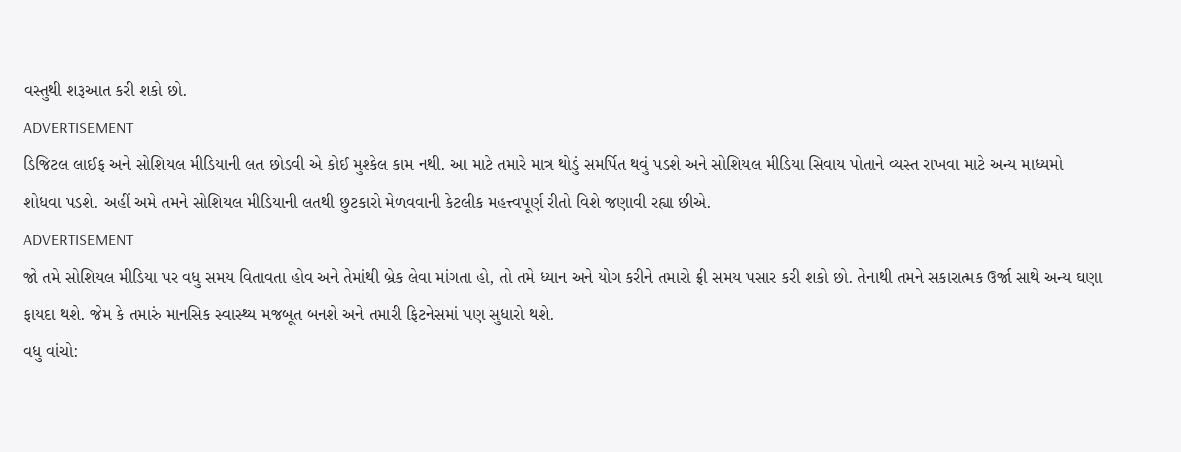વસ્તુથી શરૂઆત કરી શકો છો.
ADVERTISEMENT
ડિજિટલ લાઈફ અને સોશિયલ મીડિયાની લત છોડવી એ કોઈ મુશ્કેલ કામ નથી. આ માટે તમારે માત્ર થોડું સમર્પિત થવું પડશે અને સોશિયલ મીડિયા સિવાય પોતાને વ્યસ્ત રાખવા માટે અન્ય માધ્યમો શોધવા પડશે. અહીં અમે તમને સોશિયલ મીડિયાની લતથી છુટકારો મેળવવાની કેટલીક મહત્ત્વપૂર્ણ રીતો વિશે જણાવી રહ્યા છીએ.
ADVERTISEMENT
જો તમે સોશિયલ મીડિયા પર વધુ સમય વિતાવતા હોવ અને તેમાંથી બ્રેક લેવા માંગતા હો, તો તમે ધ્યાન અને યોગ કરીને તમારો ફ્રી સમય પસાર કરી શકો છો. તેનાથી તમને સકારાત્મક ઉર્જા સાથે અન્ય ઘણા ફાયદા થશે. જેમ કે તમારું માનસિક સ્વાસ્થ્ય મજબૂત બનશે અને તમારી ફિટનેસમાં પણ સુધારો થશે.
વધુ વાંચો: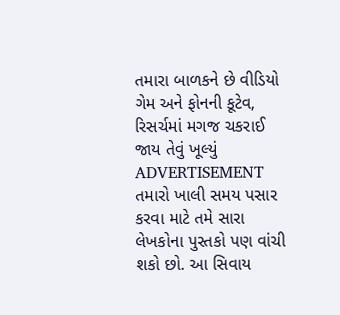તમારા બાળકને છે વીડિયો ગેમ અને ફોનની કૂટેવ, રિસર્ચમાં મગજ ચકરાઈ જાય તેવું ખૂલ્યું
ADVERTISEMENT
તમારો ખાલી સમય પસાર કરવા માટે તમે સારા લેખકોના પુસ્તકો પણ વાંચી શકો છો. આ સિવાય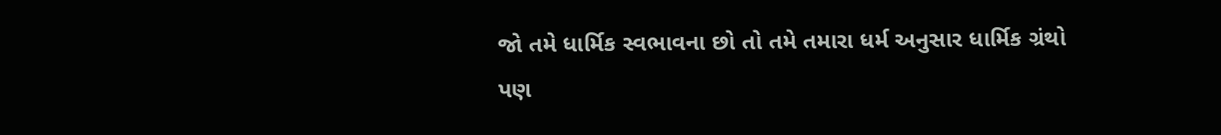જો તમે ધાર્મિક સ્વભાવના છો તો તમે તમારા ધર્મ અનુસાર ધાર્મિક ગ્રંથો પણ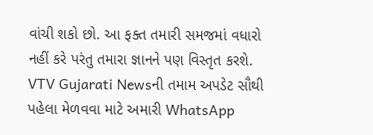વાંચી શકો છો. આ ફક્ત તમારી સમજમાં વધારો નહીં કરે પરંતુ તમારા જ્ઞાનને પણ વિસ્તૃત કરશે.
VTV Gujarati Newsની તમામ અપડેટ સૌથી પહેલા મેળવવા માટે અમારી WhatsApp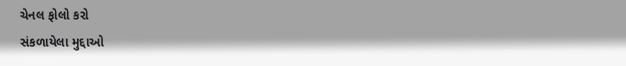ચેનલ ફોલો કરો
સંકળાયેલા મુદ્દાઓ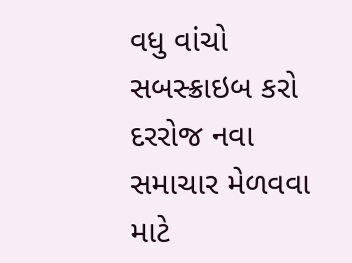વધુ વાંચો
સબસ્ક્રાઇબ કરો
દરરોજ નવા સમાચાર મેળવવા માટે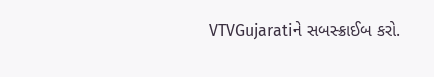VTVGujaratiને સબસ્ક્રાઈબ કરો.